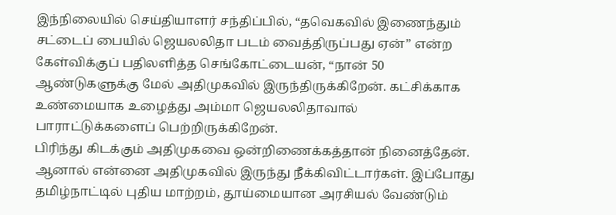இந்நிலையில் செய்தியாளர் சந்திப்பில், “தவெகவில் இணைந்தும் சட்டைப் பையில் ஜெயலலிதா படம் வைத்திருப்பது ஏன்” என்ற கேள்விக்குப் பதிலளித்த செங்கோட்டையன், “நான் 50 ஆண்டுகளுக்கு மேல் அதிமுகவில் இருந்திருக்கிறேன். கட்சிக்காக உண்மையாக உழைத்து அம்மா ஜெயலலிதாவால் பாராட்டுக்களைப் பெற்றிருக்கிறேன்.
பிரிந்து கிடக்கும் அதிமுகவை ஒன்றிணைக்கத்தான் நினைத்தேன். ஆனால் என்னை அதிமுகவில் இருந்து நீக்கிவிட்டார்கள். இப்போது தமிழ்நாட்டில் புதிய மாற்றம், தூய்மையான அரசியல் வேண்டும்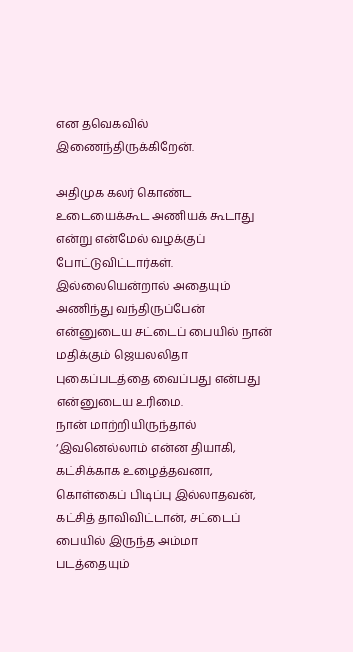என தவெகவில் இணைந்திருக்கிறேன்.

அதிமுக கலர் கொண்ட உடையைக்கூட அணியக் கூடாது என்று என்மேல் வழக்குப் போட்டுவிட்டார்கள். இல்லையென்றால் அதையும் அணிந்து வந்திருப்பேன் என்னுடைய சட்டைப் பையில் நான் மதிக்கும் ஜெயலலிதா புகைப்படத்தை வைப்பது என்பது என்னுடைய உரிமை.
நான் மாற்றியிருந்தால் ‘இவனெல்லாம் என்ன தியாகி, கட்சிக்காக உழைத்தவனா, கொள்கைப் பிடிப்பு இல்லாதவன், கட்சித் தாவிவிட்டான், சட்டைப் பையில் இருந்த அம்மா படத்தையும்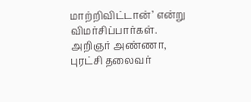மாற்றிவிட்டான்’ என்று விமர்சிப்பார்கள்.
அறிஞர் அண்ணா, புரட்சி தலைவர்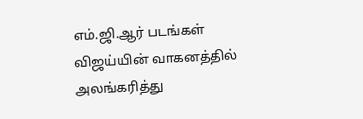எம்.ஜி.ஆர் படங்கள் விஜய்யின் வாகனத்தில் அலங்கரித்து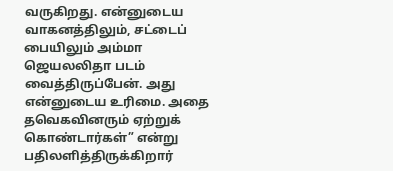வருகிறது. என்னுடைய வாகனத்திலும், சட்டைப் பையிலும் அம்மா ஜெயலலிதா படம் வைத்திருப்பேன். அது என்னுடைய உரிமை. அதை தவெகவினரும் ஏற்றுக் கொண்டார்கள்” என்று பதிலளித்திருக்கிறார்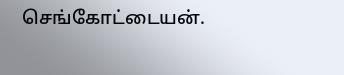செங்கோட்டையன்.